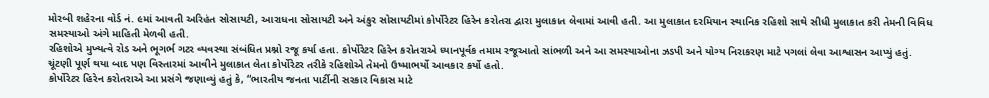મોરબી શહેરના વોર્ડ નં. ૯માં આવતી અરિહંત સોસાયટી, આરાધના સોસાયટી અને અંકુર સોસાયટીમાં કોર્પોરેટર હિરેન કરોતરા દ્વારા મુલાકાત લેવામાં આવી હતી. આ મુલાકાત દરમિયાન સ્થાનિક રહિશો સાથે સીધી મુલાકાત કરી તેમની વિવિધ સમસ્યાઓ અંગે માહિતી મેળવી હતી.
રહિશોએ મુખ્યત્વે રોડ અને ભૂગર્ભ ગટર વ્યવસ્થા સંબંધિત પ્રશ્નો રજૂ કર્યા હતા. કોર્પોરેટર હિરેન કરોતરાએ ધ્યાનપૂર્વક તમામ રજૂઆતો સાંભળી અને આ સમસ્યાઓના ઝડપી અને યોગ્ય નિરાકરણ માટે પગલાં લેવા આશ્વાસન આપ્યું હતું. ચૂંટણી પૂર્ણ થયા બાદ પણ વિસ્તારમાં આવીને મુલાકાત લેતા કોર્પોરેટર તરીકે રહિશોએ તેમનો ઉષ્માભર્યો આવકાર કર્યો હતો.
કોર્પોરેટર હિરેન કરોતરાએ આ પ્રસંગે જણાવ્યું હતું કે, “ભારતીય જનતા પાર્ટીની સરકાર વિકાસ માટે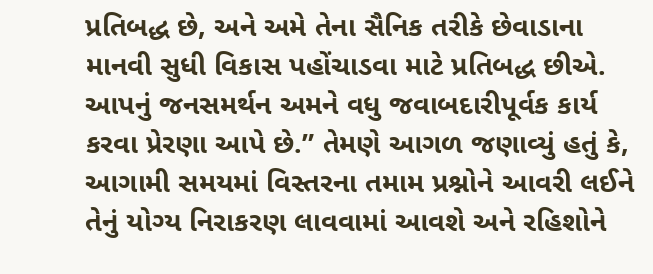પ્રતિબદ્ધ છે, અને અમે તેના સૈનિક તરીકે છેવાડાના માનવી સુધી વિકાસ પહોંચાડવા માટે પ્રતિબદ્ધ છીએ. આપનું જનસમર્થન અમને વધુ જવાબદારીપૂર્વક કાર્ય કરવા પ્રેરણા આપે છે.” તેમણે આગળ જણાવ્યું હતું કે, આગામી સમયમાં વિસ્તરના તમામ પ્રશ્નોને આવરી લઈને તેનું યોગ્ય નિરાકરણ લાવવામાં આવશે અને રહિશોને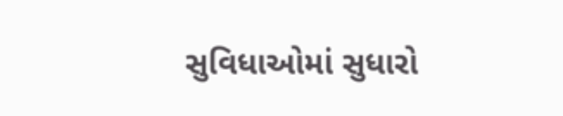સુવિધાઓમાં સુધારો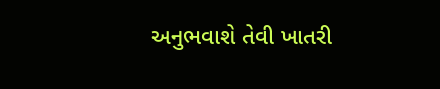અનુભવાશે તેવી ખાતરી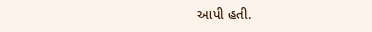આપી હતી.